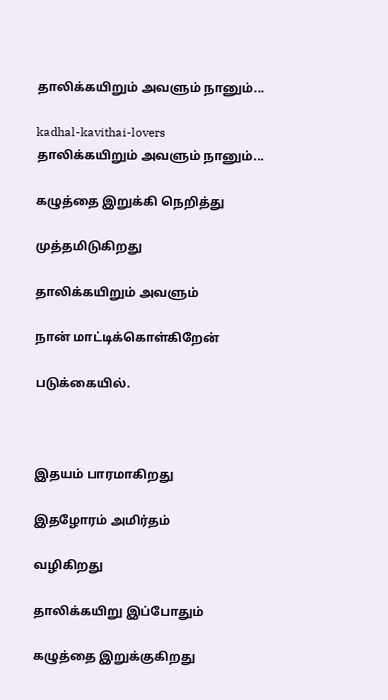தாலிக்கயிறும் அவளும் நானும்...

kadhal-kavithai-lovers
தாலிக்கயிறும் அவளும் நானும்...

கழுத்தை இறுக்கி நெறித்து

முத்தமிடுகிறது

தாலிக்கயிறும் அவளும்

நான் மாட்டிக்கொள்கிறேன்

படுக்கையில்.



இதயம் பாரமாகிறது

இதழோரம் அமிர்தம்

வழிகிறது

தாலிக்கயிறு இப்போதும்

கழுத்தை இறுக்குகிறது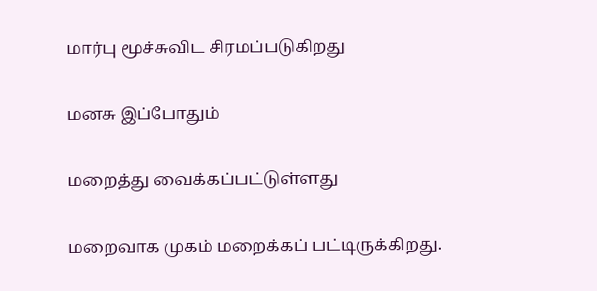மார்பு மூச்சுவிட சிரமப்படுகிறது

மனசு இப்போதும்

மறைத்து வைக்கப்பட்டுள்ளது

மறைவாக முகம் மறைக்கப் பட்டிருக்கிறது.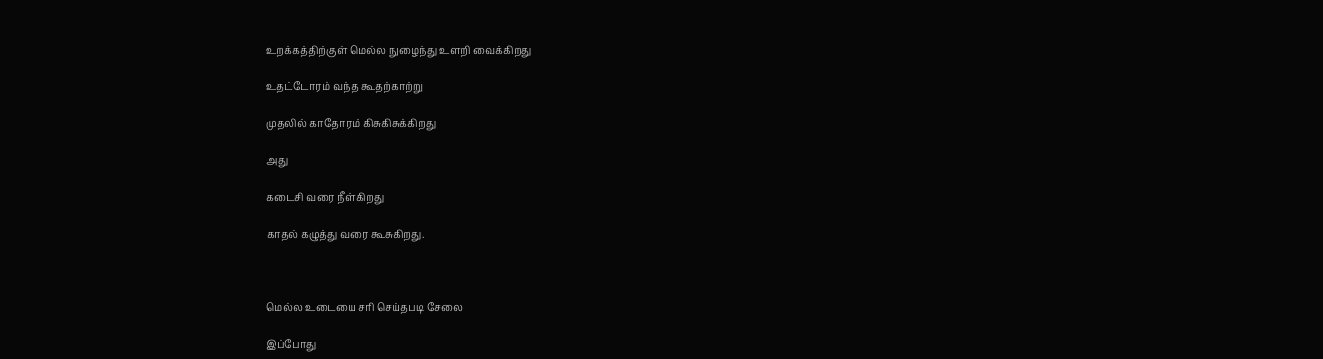உறக்கத்திற்குள் மெல்ல நுழைந்து உளறி வைக்கிறது

உதட்டோரம் வந்த கூதற்காற்று

முதலில் காதோரம் கிசுகிசுக்கிறது

அது

கடைசி வரை நீள்கிறது

காதல் கழுத்து வரை கூசுகிறது.



மெல்ல உடையை சரி செய்தபடி சேலை

இப்போது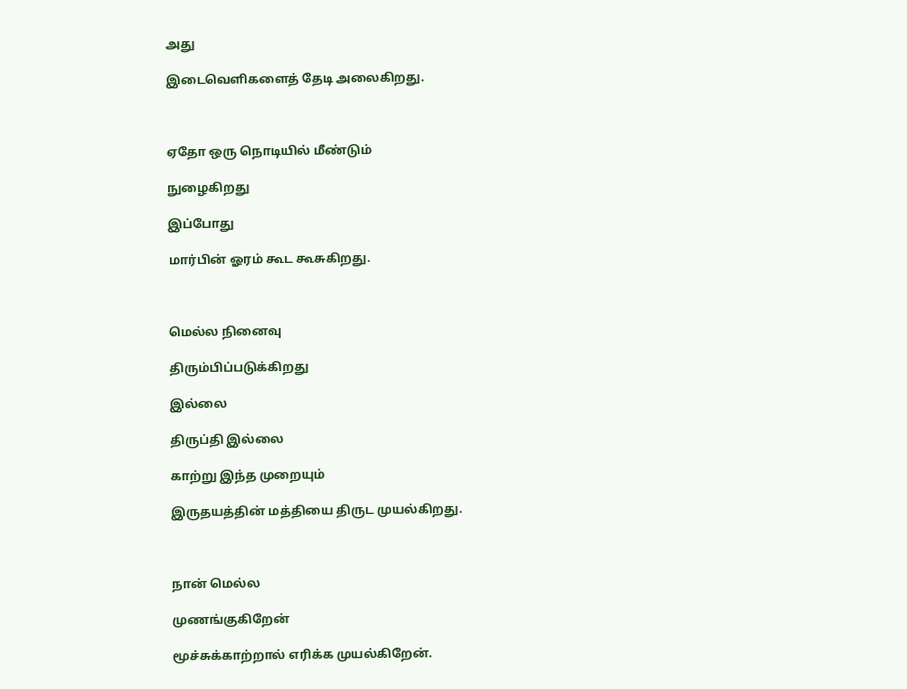அது

இடைவெளிகளைத் தேடி அலைகிறது.



ஏதோ ஒரு நொடியில் மீண்டும்

நுழைகிறது

இப்போது

மார்பின் ஓரம் கூட கூசுகிறது.



மெல்ல நினைவு

திரும்பிப்படுக்கிறது

இல்லை

திருப்தி இல்லை

காற்று இந்த முறையும்

இருதயத்தின் மத்தியை திருட முயல்கிறது.



நான் மெல்ல

முணங்குகிறேன்

மூச்சுக்காற்றால் எரிக்க முயல்கிறேன்.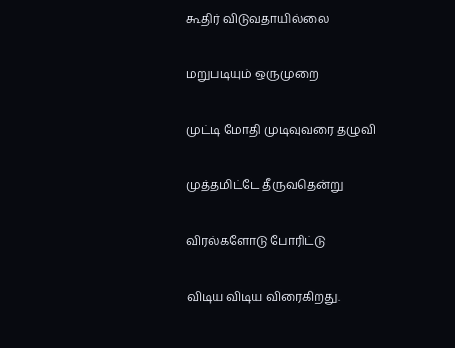கூதிர் விடுவதாயில்லை

மறுபடியும் ஒருமுறை

முட்டி மோதி முடிவுவரை தழுவி

முத்தமிட்டே தீருவதென்று

விரல்களோடு போரிட்டு

விடிய விடிய விரைகிறது.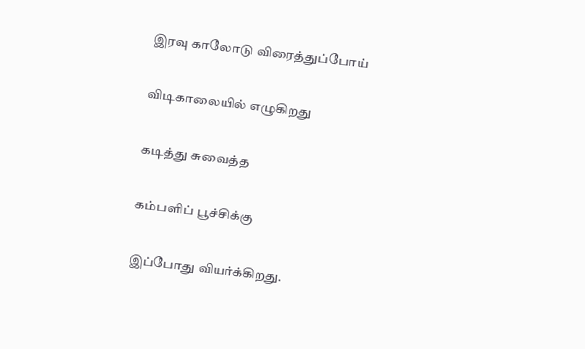இரவு காலோடு விரைத்துப்போய்

விடிகாலையில் எழுகிறது

கடித்து சுவைத்த

கம்பளிப் பூச்சிக்கு

இப்போது வியர்க்கிறது.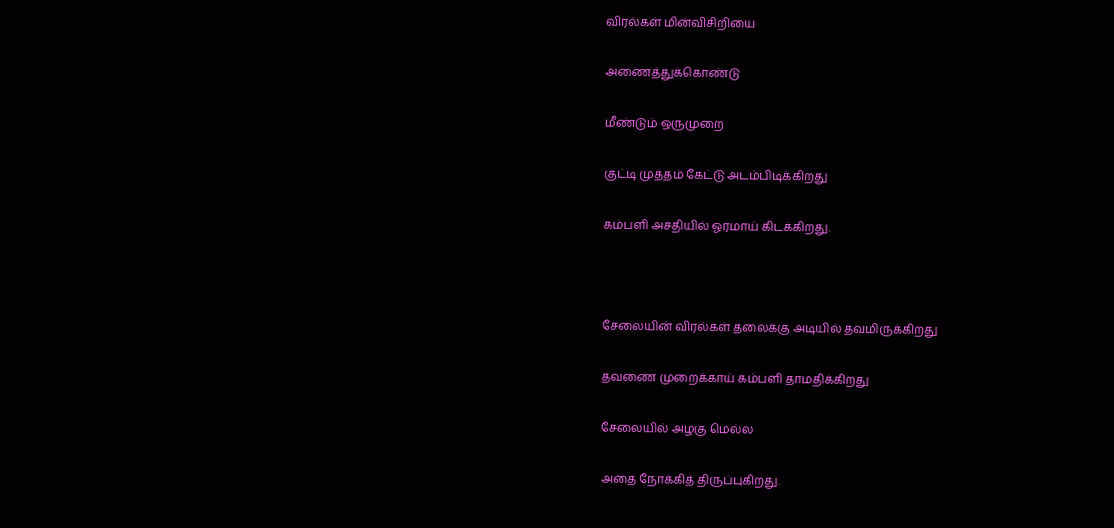விரல்கள் மின்விசிறியை

அணைத்துக்கொண்டு

மீண்டும் ஒருமுறை

குட்டி முத்தம் கேட்டு அடம்பிடிக்கிறது

கம்பளி அசதியில் ஓரமாய் கிடக்கிறது.



சேலையின் விரல்கள் தலைக்கு அடியில் தவமிருக்கிறது

தவணை முறைக்காய் கம்பளி தாமதிக்கிறது

சேலையில் அழகு மெல்ல

அதை நோக்கித் திருப்புகிறது.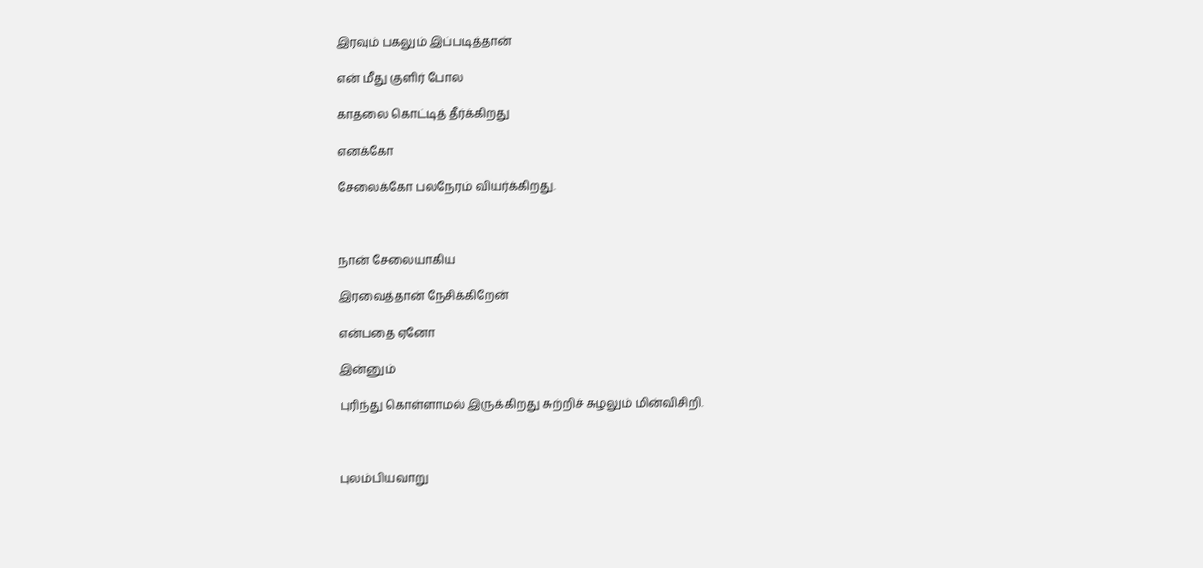இரவும் பகலும் இப்படித்தான்

என் மீது குளிர் போல

காதலை கொட்டித் தீர்க்கிறது

எனக்கோ

சேலைக்கோ பலநேரம் வியர்க்கிறது.



நான் சேலையாகிய

இரவைத்தான் நேசிக்கிறேன்

என்பதை ஏனோ

இன்னும்

புரிந்து கொள்ளாமல் இருக்கிறது சுற்றிச் சுழலும் மின்விசிறி.



புலம்பியவாறு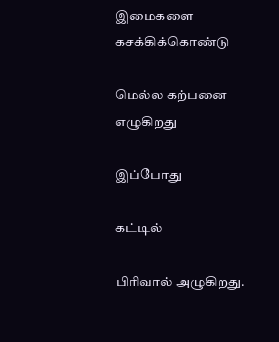இமைகளை கசக்கிக்கொண்டு

மெல்ல கற்பனை எழுகிறது

இப்போது

கட்டில்

பிரிவால் அழுகிறது.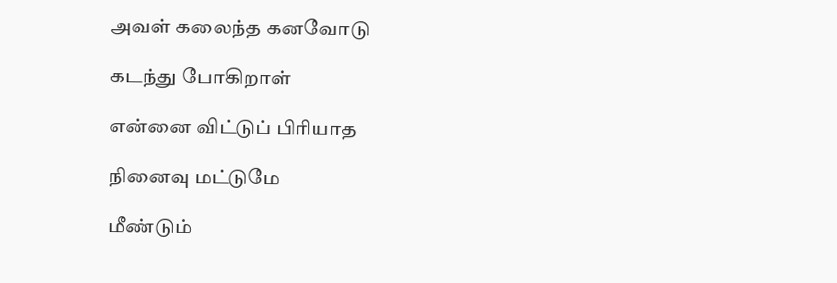அவள் கலைந்த கனவோடு

கடந்து போகிறாள்

என்னை விட்டுப் பிரியாத

நினைவு மட்டுமே

மீண்டும்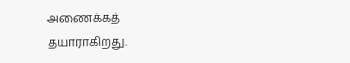அணைக்கத் தயாராகிறது.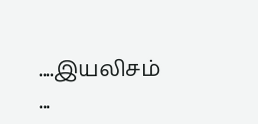....இயலிசம் ...